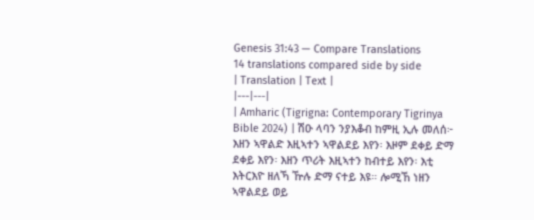Genesis 31:43 — Compare Translations
14 translations compared side by side
| Translation | Text |
|---|---|
| Amharic (Tigrigna: Contemporary Tigrinya Bible 2024) | ሽዑ ላባን ንያእቆብ ከምዚ ኢሉ መለሰ፦ እዘን ኣዋልድ እዚኣተን ኣዋልደይ እየን፡ እዞም ደቀይ ድማ ደቀይ እየን፡ እዘን ጥሪት እዚኣተን ከብተይ እየን፡ እቲ እትርእዮ ዘለኻ ዅሉ ድማ ናተይ እዩ። ሎሚኸ ነዘን ኣዋልደይ ወይ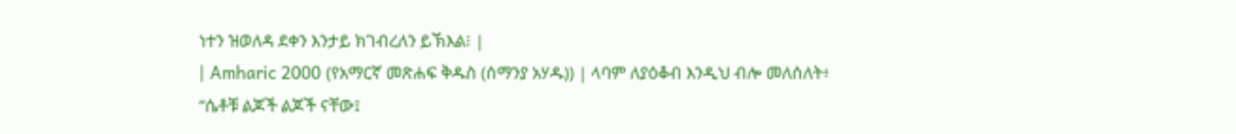ነተን ዝወለዳ ደቀን እንታይ ክገብረለን ይኽእል፧ |
| Amharic 2000 (የአማርኛ መጽሐፍ ቅዱስ (ሰማንያ አሃዱ)) | ላባም ለያዕቆብ እንዲህ ብሎ መለሰለት፥ “ሴቶቹ ልጆች ልጆች ናቸው፤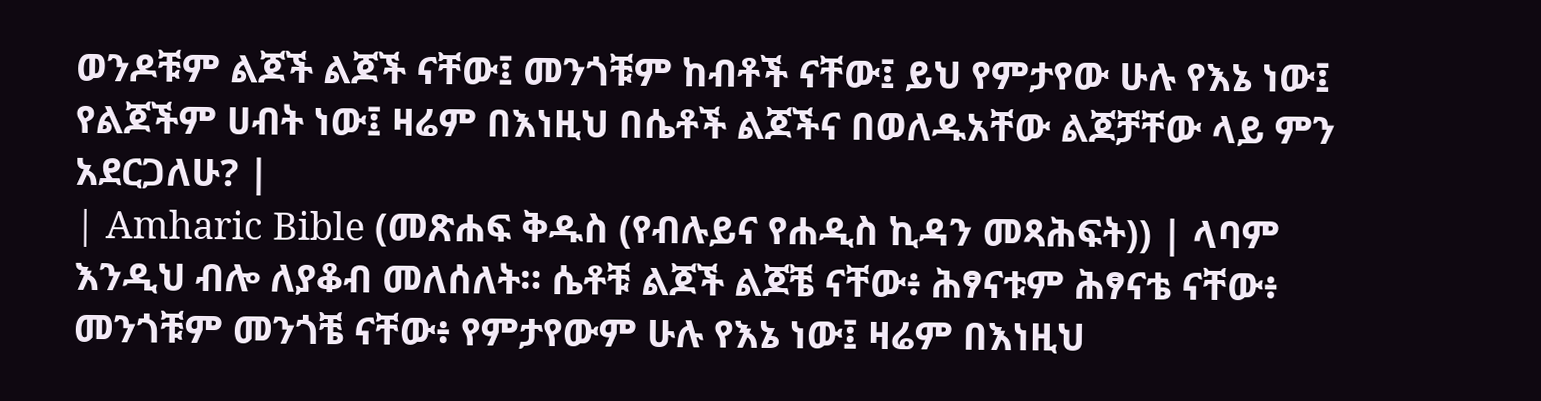ወንዶቹም ልጆች ልጆች ናቸው፤ መንጎቹም ከብቶች ናቸው፤ ይህ የምታየው ሁሉ የእኔ ነው፤ የልጆችም ሀብት ነው፤ ዛሬም በእነዚህ በሴቶች ልጆችና በወለዱአቸው ልጆቻቸው ላይ ምን አደርጋለሁ? |
| Amharic Bible (መጽሐፍ ቅዱስ (የብሉይና የሐዲስ ኪዳን መጻሕፍት)) | ላባም እንዲህ ብሎ ለያቆብ መለሰለት። ሴቶቹ ልጆች ልጆቼ ናቸው፥ ሕፃናቱም ሕፃናቴ ናቸው፥ መንጎቹም መንጎቼ ናቸው፥ የምታየውም ሁሉ የእኔ ነው፤ ዛሬም በእነዚህ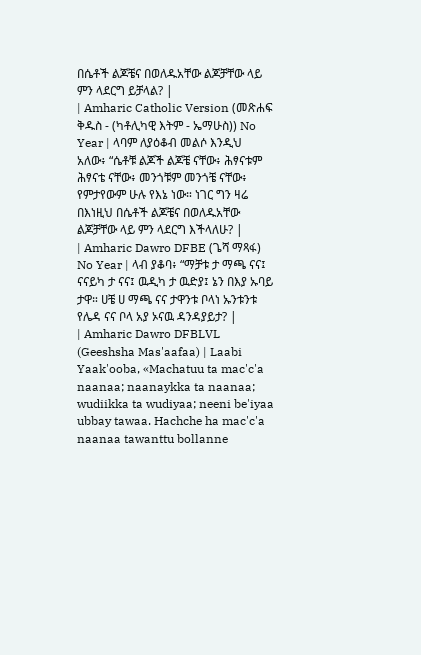በሴቶች ልጆቼና በወለዱአቸው ልጆቻቸው ላይ ምን ላደርግ ይቻላል? |
| Amharic Catholic Version (መጽሐፍ ቅዱስ - (ካቶሊካዊ እትም - ኤማሁስ)) No Year | ላባም ለያዕቆብ መልሶ እንዲህ አለው፥ “ሴቶቹ ልጆች ልጆቼ ናቸው፥ ሕፃናቱም ሕፃናቴ ናቸው፥ መንጎቹም መንጎቼ ናቸው፥ የምታየውም ሁሉ የእኔ ነው። ነገር ግን ዛሬ በእነዚህ በሴቶች ልጆቼና በወለዱአቸው ልጆቻቸው ላይ ምን ላደርግ እችላለሁ? |
| Amharic Dawro DFBE (ጌሻ ማጻፋ) No Year | ላብ ያቆባ፥ “ማቻቱ ታ ማጫ ናና፤ ናናይካ ታ ናና፤ ዉዲካ ታ ዉድያ፤ ኔን በእያ ኡባይ ታዋ። ሀቼ ሀ ማጫ ናና ታዋንቱ ቦላነ ኡንቱንቱ የሌዳ ናና ቦላ አያ ኦናዉ ዳንዳያይታ? |
| Amharic Dawro DFBLVL (Geeshsha Mas'aafaa) | Laabi Yaak'ooba, «Machatuu ta mac'c'a naanaa; naanaykka ta naanaa; wudiikka ta wudiyaa; neeni be'iyaa ubbay tawaa. Hachche ha mac'c'a naanaa tawanttu bollanne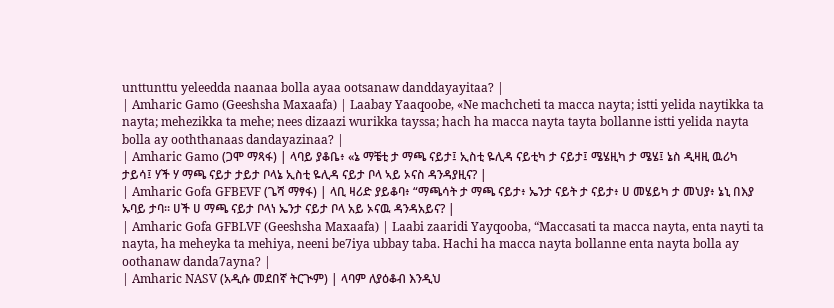unttunttu yeleedda naanaa bolla ayaa ootsanaw danddayayitaa? |
| Amharic Gamo (Geeshsha Maxaafa) | Laabay Yaaqoobe, «Ne machcheti ta macca nayta; istti yelida naytikka ta nayta; mehezikka ta mehe; nees dizaazi wurikka tayssa; hach ha macca nayta tayta bollanne istti yelida nayta bolla ay ooththanaas dandayazinaa? |
| Amharic Gamo (ጋሞ ማጻፋ) | ላባይ ያቆቤ፥ «ኔ ማቼቲ ታ ማጫ ናይታ፤ ኢስቲ ዬሊዳ ናይቲካ ታ ናይታ፤ ሜሄዚካ ታ ሜሄ፤ ኔስ ዲዛዚ ዉሪካ ታይሳ፤ ሃች ሃ ማጫ ናይታ ታይታ ቦላኔ ኢስቲ ዬሊዳ ናይታ ቦላ ኣይ ኦናስ ዳንዳያዚና? |
| Amharic Gofa GFBEVF (ጌሻ ማፃፋ) | ላቢ ዛሪድ ያይቆባ፥ “ማጫሳት ታ ማጫ ናይታ፥ ኤንታ ናይት ታ ናይታ፥ ሀ መሄይካ ታ መህያ፥ ኔኒ በእያ ኡባይ ታባ። ሀች ሀ ማጫ ናይታ ቦላነ ኤንታ ናይታ ቦላ አይ ኦናዉ ዳንዳአይና? |
| Amharic Gofa GFBLVF (Geeshsha Maxaafa) | Laabi zaaridi Yayqooba, “Maccasati ta macca nayta, enta nayti ta nayta, ha meheyka ta mehiya, neeni be7iya ubbay taba. Hachi ha macca nayta bollanne enta nayta bolla ay oothanaw danda7ayna? |
| Amharic NASV (አዲሱ መደበኛ ትርጒም) | ላባም ለያዕቆብ እንዲህ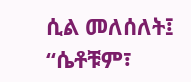ሲል መለሰለት፤ “ሴቶቹም፣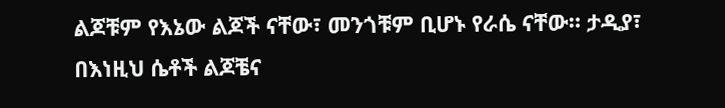ልጆቹም የእኔው ልጆች ናቸው፣ መንጎቹም ቢሆኑ የራሴ ናቸው። ታዲያ፣ በእነዚህ ሴቶች ልጆቼና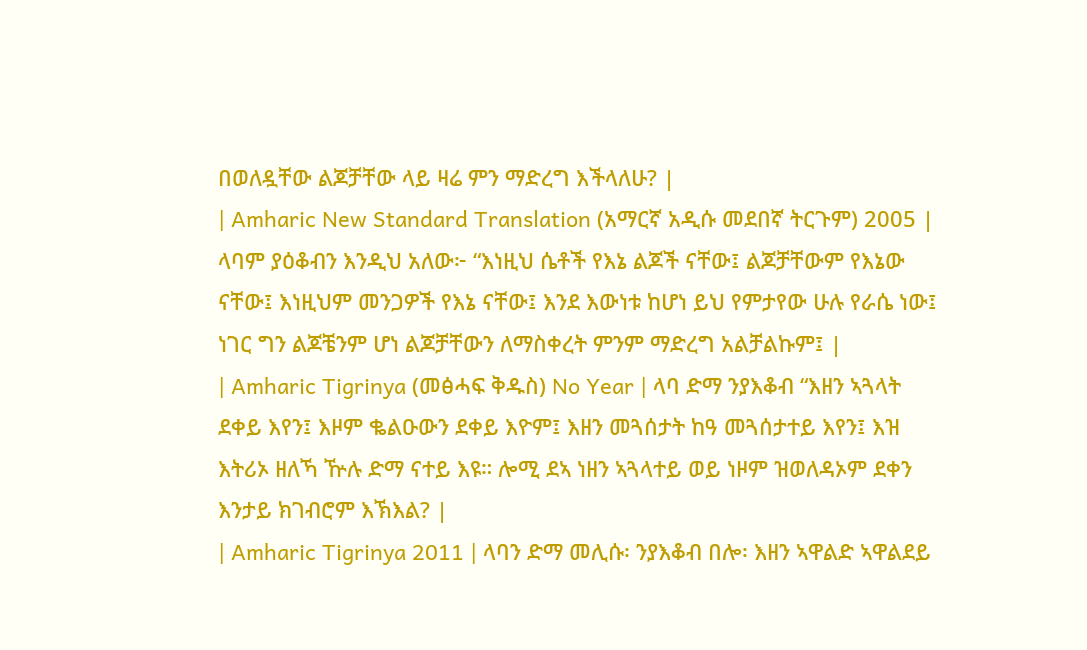በወለዷቸው ልጆቻቸው ላይ ዛሬ ምን ማድረግ እችላለሁ? |
| Amharic New Standard Translation (አማርኛ አዲሱ መደበኛ ትርጉም) 2005 | ላባም ያዕቆብን እንዲህ አለው፦ “እነዚህ ሴቶች የእኔ ልጆች ናቸው፤ ልጆቻቸውም የእኔው ናቸው፤ እነዚህም መንጋዎች የእኔ ናቸው፤ እንደ እውነቱ ከሆነ ይህ የምታየው ሁሉ የራሴ ነው፤ ነገር ግን ልጆቼንም ሆነ ልጆቻቸውን ለማስቀረት ምንም ማድረግ አልቻልኩም፤ |
| Amharic Tigrinya (መፅሓፍ ቅዱስ) No Year | ላባ ድማ ንያእቆብ “እዘን ኣጓላት ደቀይ እየን፤ እዞም ቈልዑውን ደቀይ እዮም፤ እዘን መጓሰታት ከዓ መጓሰታተይ እየን፤ እዝ እትሪኦ ዘለኻ ዅሉ ድማ ናተይ እዩ። ሎሚ ደኣ ነዘን ኣጓላተይ ወይ ነዞም ዝወለዳኦም ደቀን እንታይ ክገብሮም እኽእል? |
| Amharic Tigrinya 2011 | ላባን ድማ መሊሱ፡ ንያእቆብ በሎ፡ እዘን ኣዋልድ ኣዋልደይ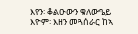እየን፡ ቆልዑውን ቁለውዔይ እዮም፡ እዘን መጓሰራር ከኣ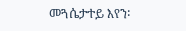መጓሴታተይ እየን፡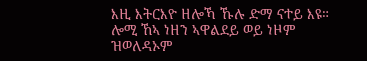እዚ እትርእዮ ዘሎኻ ኹሉ ድማ ናተይ እዩ። ሎሚ ኸኣ ነዘን ኣዋልደይ ወይ ነዞም ዝወለዳኦም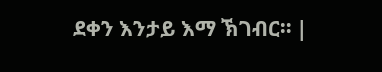ደቀን እንታይ እማ ኽገብር። |